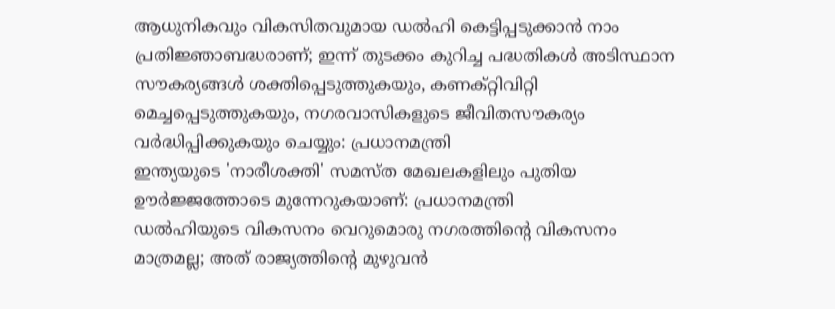ആധുനികവും വികസിതവുമായ ഡൽഹി കെട്ടിപ്പടുക്കാൻ നാം പ്രതിജ്ഞാബദ്ധരാണ്; ഇന്ന് തുടക്കം കുറിച്ച പദ്ധതികൾ അടിസ്ഥാന സൗകര്യങ്ങൾ ശക്തിപ്പെടുത്തുകയും, കണക്റ്റിവിറ്റി മെച്ചപ്പെടുത്തുകയും, നഗരവാസികളുടെ ജീവിതസൗകര്യം വർദ്ധിപ്പിക്കുകയും ചെയ്യും: പ്രധാനമന്ത്രി
ഇന്ത്യയുടെ 'നാരീശക്തി' സമസ്ത മേഖലകളിലും പുതിയ ഊർജ്ജത്തോടെ മുന്നേറുകയാണ്: പ്രധാനമന്ത്രി
ഡൽഹിയുടെ വികസനം വെറുമൊരു നഗരത്തിന്റെ വികസനം മാത്രമല്ല; അത് രാജ്യത്തിന്റെ മുഴുവൻ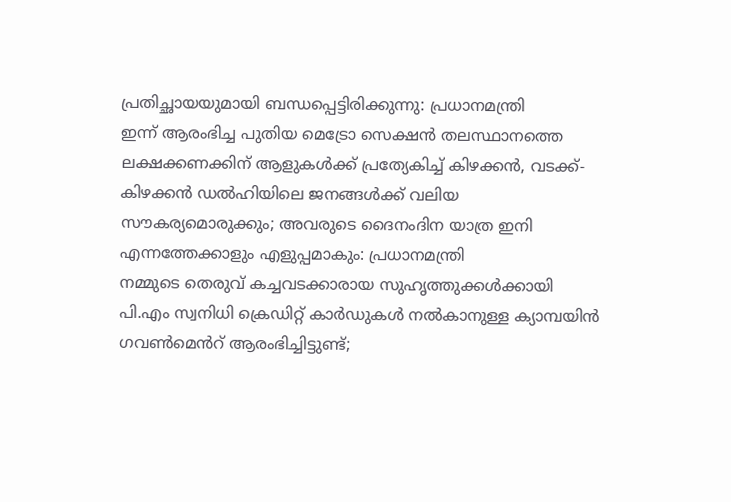പ്രതിച്ഛായയുമായി ബന്ധപ്പെട്ടിരിക്കുന്നു: പ്രധാനമന്ത്രി
ഇന്ന് ആരംഭിച്ച പുതിയ മെട്രോ സെക്ഷൻ തലസ്ഥാനത്തെ ലക്ഷക്കണക്കിന് ആളുകൾക്ക് പ്രത്യേകിച്ച് കിഴക്കൻ, വടക്ക്-കിഴക്കൻ ഡൽഹിയിലെ ജനങ്ങൾക്ക് വലിയ സൗകര്യമൊരുക്കും; അവരുടെ ദൈനംദിന യാത്ര ഇനി എന്നത്തേക്കാളും എളുപ്പമാകും: പ്രധാനമന്ത്രി
നമ്മുടെ തെരുവ് കച്ചവടക്കാരായ സുഹൃത്തുക്കൾക്കായി പി.എം സ്വനിധി ക്രെഡിറ്റ് കാർഡുകൾ നൽകാനുള്ള ക്യാമ്പയിൻ ഗവൺമെൻറ് ആരംഭിച്ചിട്ടുണ്ട്;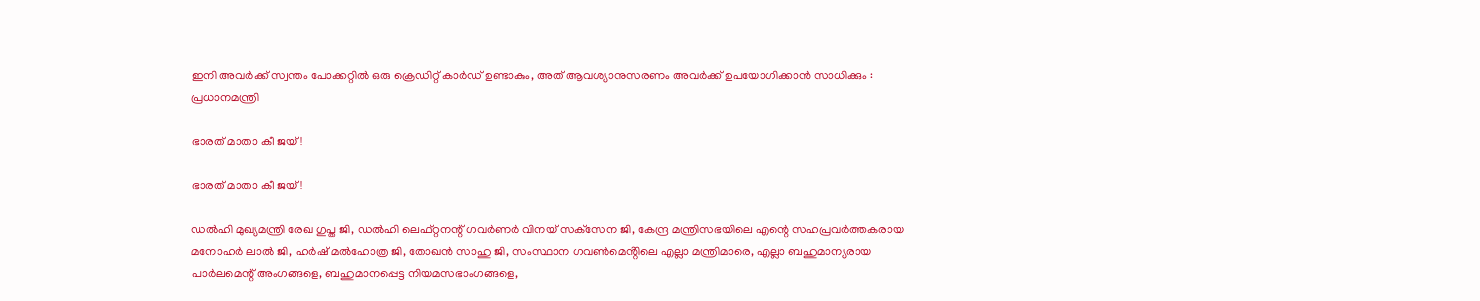ഇനി അവർക്ക് സ്വന്തം പോക്കറ്റിൽ ഒരു ക്രെഡിറ്റ് കാർഡ് ഉണ്ടാകും, അത് ആവശ്യാനുസരണം അവർക്ക് ഉപയോഗിക്കാൻ സാധിക്കും : പ്രധാനമന്ത്രി

ഭാരത് മാതാ കീ ജയ്!

ഭാരത് മാതാ കീ ജയ്!

ഡൽഹി മുഖ്യമന്ത്രി രേഖ ഗുപ്ത ജി, ഡൽഹി ലെഫ്റ്റനന്റ് ഗവർണർ വിനയ് സക്‌സേന ജി, കേന്ദ്ര മന്ത്രിസഭയിലെ എന്റെ സഹപ്രവർത്തകരായ മനോഹർ ലാൽ ജി, ഹർഷ് മൽഹോത്ര ജി, തോഖൻ സാഹു ജി, സംസ്ഥാന ഗവൺമെൻ്റിലെ എല്ലാ മന്ത്രിമാരെ, എല്ലാ ബഹുമാന്യരായ പാർലമെന്റ് അംഗങ്ങളെ, ബഹുമാനപ്പെട്ട നിയമസഭാംഗങ്ങളെ,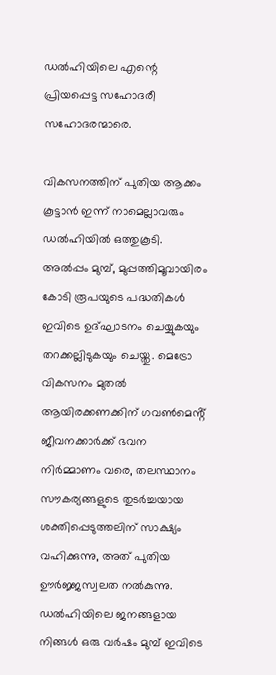ഡൽഹിയിലെ എന്റെ പ്രിയപ്പെട്ട സഹോദരീ സഹോദരന്മാരെ.

വികസനത്തിന് പുതിയ ആക്കം കൂട്ടാൻ ഇന്ന് നാമെല്ലാവരും ഡൽഹിയിൽ ഒത്തുകൂടി. അൽപ്പം മുമ്പ്, മുപ്പത്തിമൂവായിരം കോടി രൂപയുടെ പദ്ധതികൾ ഇവിടെ ഉദ്ഘാടനം ചെയ്യുകയും തറക്കല്ലിടുകയും ചെയ്തു. മെട്രോ വികസനം മുതൽ ആയിരക്കണക്കിന് ഗവൺമെൻ്റ് ജീവനക്കാർക്ക് ഭവന നിർമ്മാണം വരെ, തലസ്ഥാനം സൗകര്യങ്ങളുടെ തുടർച്ചയായ ശക്തിപ്പെടുത്തലിന് സാക്ഷ്യം വഹിക്കുന്നു, അത് പുതിയ ഊർജ്ജസ്വലത നൽകുന്നു. ഡൽഹിയിലെ ജനങ്ങളായ നിങ്ങൾ ഒരു വർഷം മുമ്പ് ഇവിടെ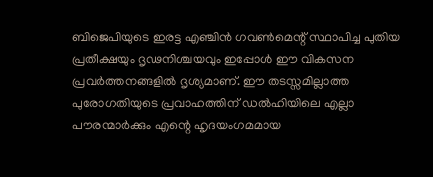ബിജെപിയുടെ ഇരട്ട എഞ്ചിൻ ഗവൺമെന്റ് സ്ഥാപിച്ച പുതിയ പ്രതീക്ഷയും ദൃഢനിശ്ചയവും ഇപ്പോൾ ഈ വികസന പ്രവർത്തനങ്ങളിൽ ദൃശ്യമാണ്. ഈ തടസ്സമില്ലാത്ത പുരോഗതിയുടെ പ്രവാഹത്തിന് ഡൽഹിയിലെ എല്ലാ പൗരന്മാർക്കും എന്റെ ഹൃദയംഗമമായ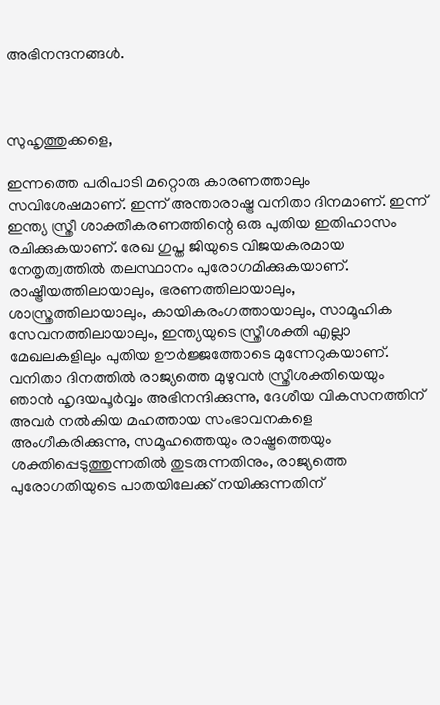അഭിനന്ദനങ്ങൾ.



സുഹൃത്തുക്കളെ,

ഇന്നത്തെ പരിപാടി മറ്റൊരു കാരണത്താലും സവിശേഷമാണ്. ഇന്ന് അന്താരാഷ്ട്ര വനിതാ ദിനമാണ്. ഇന്ന് ഇന്ത്യ സ്ത്രീ ശാക്തീകരണത്തിന്റെ ഒരു പുതിയ ഇതിഹാസം രചിക്കുകയാണ്. രേഖ ഗുപ്ത ജിയുടെ വിജയകരമായ നേതൃത്വത്തിൽ തലസ്ഥാനം പുരോഗമിക്കുകയാണ്. രാഷ്ട്രീയത്തിലായാലും, ഭരണത്തിലായാലും, ശാസ്ത്രത്തിലായാലും, കായികരംഗത്തായാലും, സാമൂഹിക സേവനത്തിലായാലും, ഇന്ത്യയുടെ സ്ത്രീശക്തി എല്ലാ മേഖലകളിലും പുതിയ ഊർജ്ജത്തോടെ മുന്നേറുകയാണ്. വനിതാ ദിനത്തിൽ രാജ്യത്തെ മുഴുവൻ സ്ത്രീശക്തിയെയും ഞാൻ ഹൃദയപൂർവ്വം അഭിനന്ദിക്കുന്നു, ദേശീയ വികസനത്തിന് അവർ നൽകിയ മഹത്തായ സംഭാവനകളെ അംഗീകരിക്കുന്നു, സമൂഹത്തെയും രാഷ്ട്രത്തെയും ശക്തിപ്പെടുത്തുന്നതിൽ തുടരുന്നതിനും, രാജ്യത്തെ പുരോഗതിയുടെ പാതയിലേക്ക് നയിക്കുന്നതിന്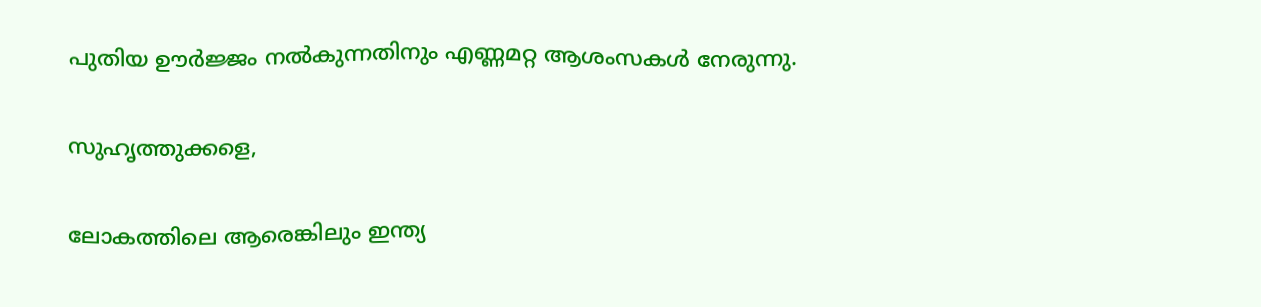പുതിയ ഊർജ്ജം നൽകുന്നതിനും എണ്ണമറ്റ ആശംസകൾ നേരുന്നു.

സുഹൃത്തുക്കളെ,

ലോകത്തിലെ ആരെങ്കിലും ഇന്ത്യ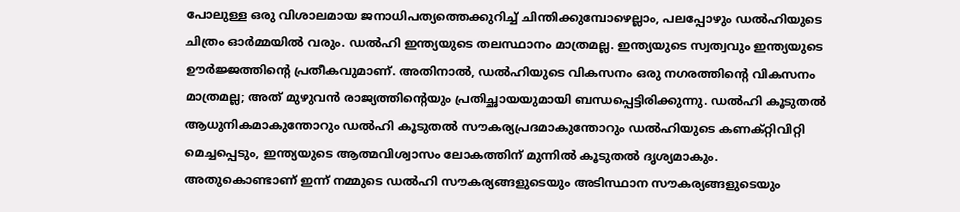പോലുള്ള ഒരു വിശാലമായ ജനാധിപത്യത്തെക്കുറിച്ച് ചിന്തിക്കുമ്പോഴെല്ലാം, പലപ്പോഴും ഡൽഹിയുടെ ചിത്രം ഓർമ്മയിൽ വരും. ഡൽഹി ഇന്ത്യയുടെ തലസ്ഥാനം മാത്രമല്ല. ഇന്ത്യയുടെ സ്വത്വവും ഇന്ത്യയുടെ ഊർജ്ജത്തിന്റെ പ്രതീകവുമാണ്. അതിനാൽ, ഡൽഹിയുടെ വികസനം ഒരു നഗരത്തിന്റെ വികസനം മാത്രമല്ല; അത് മുഴുവൻ രാജ്യത്തിന്റെയും പ്രതിച്ഛായയുമായി ബന്ധപ്പെട്ടിരിക്കുന്നു. ഡൽഹി കൂടുതൽ ആധുനികമാകുന്തോറും ഡൽഹി കൂടുതൽ സൗകര്യപ്രദമാകുന്തോറും ഡൽഹിയുടെ കണക്റ്റിവിറ്റി മെച്ചപ്പെടും, ഇന്ത്യയുടെ ആത്മവിശ്വാസം ലോകത്തിന് മുന്നിൽ കൂടുതൽ ദൃശ്യമാകും. അതുകൊണ്ടാണ് ഇന്ന് നമ്മുടെ ഡൽഹി സൗകര്യങ്ങളുടെയും അടിസ്ഥാന സൗകര്യങ്ങളുടെയും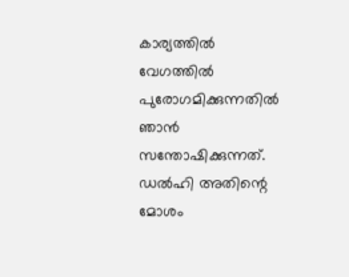കാര്യത്തിൽ വേഗത്തിൽ പുരോഗമിക്കുന്നതിൽ ഞാൻ സന്തോഷിക്കുന്നത്. ഡൽഹി അതിന്റെ മോശം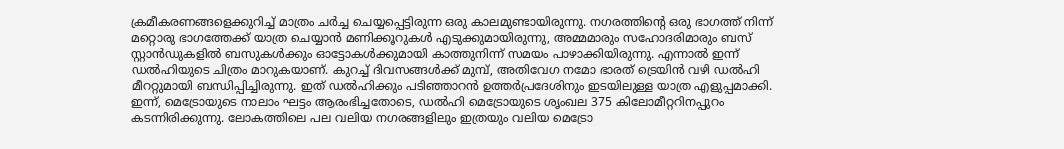ക്രമീകരണങ്ങളെക്കുറിച്ച് മാത്രം ചർച്ച ചെയ്യപ്പെട്ടിരുന്ന ഒരു കാലമുണ്ടായിരുന്നു. നഗരത്തിന്റെ ഒരു ഭാഗത്ത് നിന്ന് മറ്റൊരു ഭാഗത്തേക്ക് യാത്ര ചെയ്യാൻ മണിക്കൂറുകൾ എടുക്കുമായിരുന്നു, അമ്മമാരും സഹോദരിമാരും ബസ് സ്റ്റാൻഡുകളിൽ ബസുകൾക്കും ഓട്ടോകൾക്കുമായി കാത്തുനിന്ന് സമയം പാഴാക്കിയിരുന്നു. എന്നാൽ ഇന്ന് ഡൽഹിയുടെ ചിത്രം മാറുകയാണ്. കുറച്ച് ദിവസങ്ങൾക്ക് മുമ്പ്, അതിവേഗ നമോ ഭാരത് ട്രെയിൻ വഴി ഡൽഹി മീററ്റുമായി ബന്ധിപ്പിച്ചിരുന്നു. ഇത് ഡൽഹിക്കും പടിഞ്ഞാറൻ ഉത്തർപ്രദേശിനും ഇടയിലുള്ള യാത്ര എളുപ്പമാക്കി. ഇന്ന്, മെട്രോയുടെ നാലാം ഘട്ടം ആരംഭിച്ചതോടെ, ഡൽഹി മെട്രോയുടെ ശൃംഖല 375 കിലോമീറ്ററിനപ്പുറം കടന്നിരിക്കുന്നു. ലോകത്തിലെ പല വലിയ നഗരങ്ങളിലും ഇത്രയും വലിയ മെട്രോ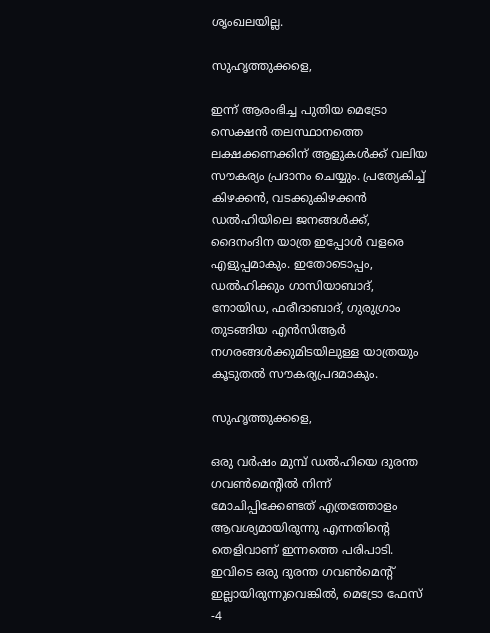ശൃംഖലയില്ല.

സുഹൃത്തുക്കളെ,

ഇന്ന് ആരംഭിച്ച പുതിയ മെട്രോ സെക്ഷൻ തലസ്ഥാനത്തെ ലക്ഷക്കണക്കിന് ആളുകൾക്ക് വലിയ സൗകര്യം പ്രദാനം ചെയ്യും. പ്രത്യേകിച്ച് കിഴക്കൻ, വടക്കുകിഴക്കൻ ഡൽഹിയിലെ ജനങ്ങൾക്ക്, ദൈനംദിന യാത്ര ഇപ്പോൾ വളരെ എളുപ്പമാകും. ഇതോടൊപ്പം, ഡൽഹിക്കും ഗാസിയാബാദ്, നോയിഡ, ഫരീദാബാദ്, ഗുരുഗ്രാം തുടങ്ങിയ എൻസിആർ നഗരങ്ങൾക്കുമിടയിലുള്ള യാത്രയും കൂടുതൽ സൗകര്യപ്രദമാകും.

സുഹൃത്തുക്കളെ,

ഒരു വർഷം മുമ്പ് ഡൽഹിയെ ദുരന്ത ഗവൺമെൻ്റിൽ നിന്ന് മോചിപ്പിക്കേണ്ടത് എത്രത്തോളം ആവശ്യമായിരുന്നു എന്നതിന്റെ തെളിവാണ് ഇന്നത്തെ പരിപാടി. ഇവിടെ ഒരു ദുരന്ത ഗവൺമെൻ്റ് ഇല്ലായിരുന്നുവെങ്കിൽ, മെട്രോ ഫേസ് -4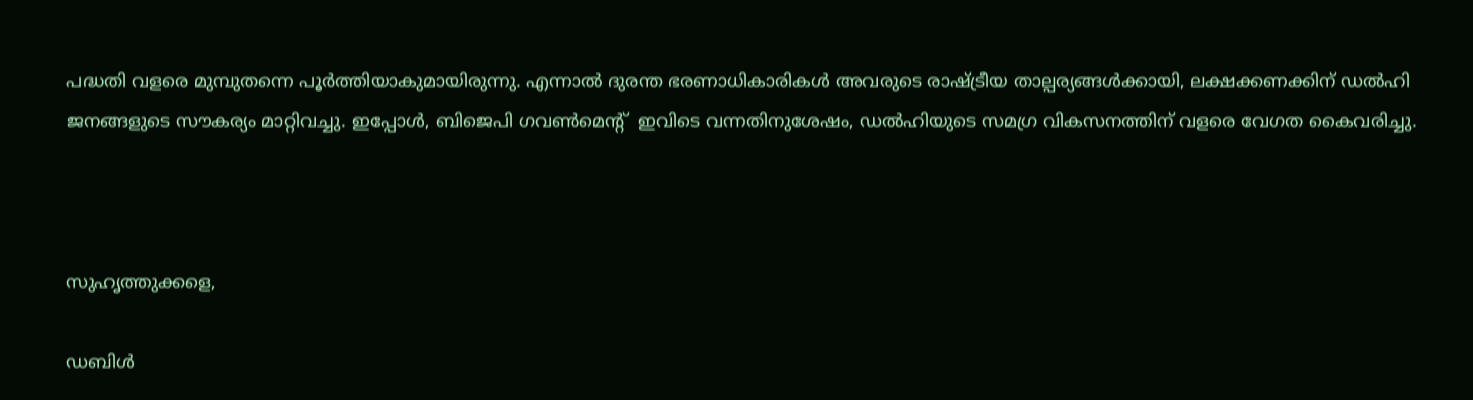പദ്ധതി വളരെ മുമ്പുതന്നെ പൂർത്തിയാകുമായിരുന്നു. എന്നാൽ ദുരന്ത ഭരണാധികാരികൾ അവരുടെ രാഷ്ട്രീയ താല്പര്യങ്ങൾക്കായി, ലക്ഷക്കണക്കിന് ഡൽഹി ജനങ്ങളുടെ സൗകര്യം മാറ്റിവച്ചു. ഇപ്പോൾ, ബിജെപി ഗവൺമെൻ്റ്  ഇവിടെ വന്നതിനുശേഷം, ഡൽഹിയുടെ സമഗ്ര വികസനത്തിന് വളരെ വേഗത കൈവരിച്ചു.



സുഹൃത്തുക്കളെ,

ഡബിൾ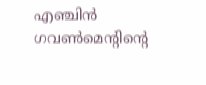എഞ്ചിൻ ഗവൺമെന്റിന്റെ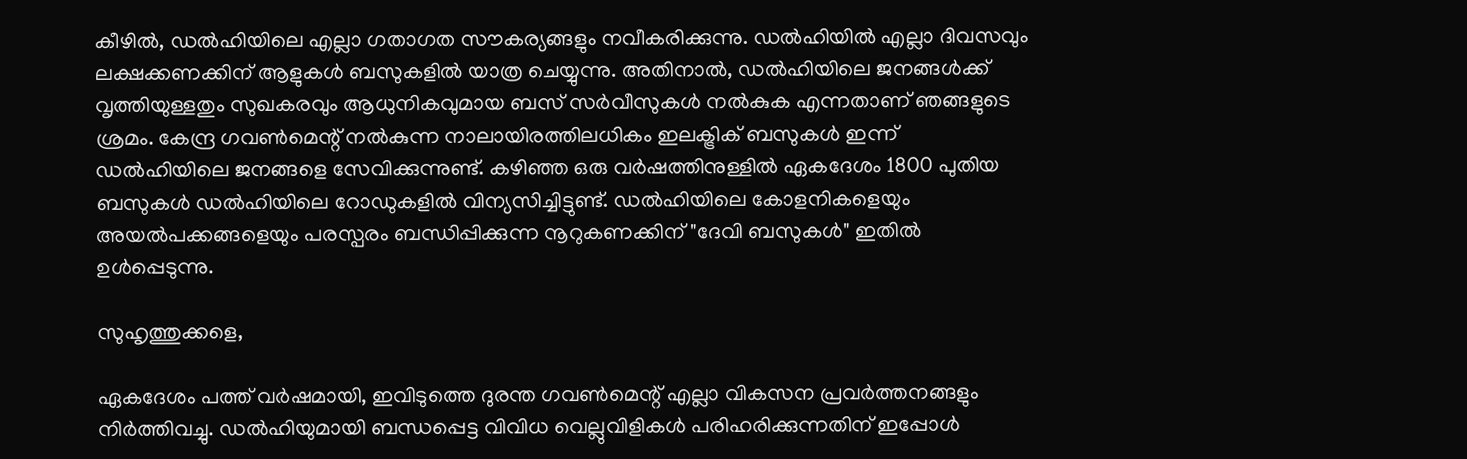കീഴിൽ, ഡൽഹിയിലെ എല്ലാ ഗതാഗത സൗകര്യങ്ങളും നവീകരിക്കുന്നു. ഡൽഹിയിൽ എല്ലാ ദിവസവും ലക്ഷക്കണക്കിന് ആളുകൾ ബസുകളിൽ യാത്ര ചെയ്യുന്നു. അതിനാൽ, ഡൽഹിയിലെ ജനങ്ങൾക്ക് വൃത്തിയുള്ളതും സുഖകരവും ആധുനികവുമായ ബസ് സർവീസുകൾ നൽകുക എന്നതാണ് ഞങ്ങളുടെ ശ്രമം. കേന്ദ്ര ഗവൺമെന്റ് നൽകുന്ന നാലായിരത്തിലധികം ഇലക്ട്രിക് ബസുകൾ ഇന്ന് ഡൽഹിയിലെ ജനങ്ങളെ സേവിക്കുന്നുണ്ട്. കഴിഞ്ഞ ഒരു വർഷത്തിനുള്ളിൽ ഏകദേശം 1800 പുതിയ ബസുകൾ ഡൽഹിയിലെ റോഡുകളിൽ വിന്യസിച്ചിട്ടുണ്ട്. ഡൽഹിയിലെ കോളനികളെയും അയൽപക്കങ്ങളെയും പരസ്പരം ബന്ധിപ്പിക്കുന്ന നൂറുകണക്കിന് "ദേവി ബസുകൾ" ഇതിൽ ഉൾപ്പെടുന്നു.

സുഹൃത്തുക്കളെ,

ഏകദേശം പത്ത് വർഷമായി, ഇവിടുത്തെ ദുരന്ത ഗവൺമെന്റ് എല്ലാ വികസന പ്രവർത്തനങ്ങളും നിർത്തിവച്ചു. ഡൽഹിയുമായി ബന്ധപ്പെട്ട വിവിധ വെല്ലുവിളികൾ പരിഹരിക്കുന്നതിന് ഇപ്പോൾ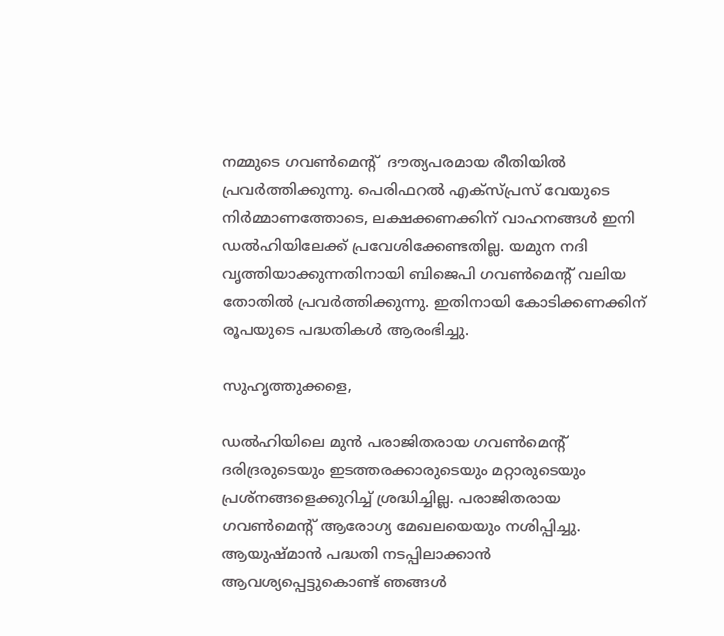നമ്മുടെ ഗവൺമെന്റ്  ദൗത്യപരമായ രീതിയിൽ പ്രവർത്തിക്കുന്നു. പെരിഫറൽ എക്സ്പ്രസ് വേയുടെ നിർമ്മാണത്തോടെ, ലക്ഷക്കണക്കിന് വാഹനങ്ങൾ ഇനി ഡൽഹിയിലേക്ക് പ്രവേശിക്കേണ്ടതില്ല. യമുന നദി വൃത്തിയാക്കുന്നതിനായി ബിജെപി ഗവൺമെന്റ് വലിയ തോതിൽ പ്രവർത്തിക്കുന്നു. ഇതിനായി കോടിക്കണക്കിന് രൂപയുടെ പദ്ധതികൾ ആരംഭിച്ചു.

സുഹൃത്തുക്കളെ,

ഡൽഹിയിലെ മുൻ പരാജിതരായ ഗവൺമെൻ്റ് ദരിദ്രരുടെയും ഇടത്തരക്കാരുടെയും മറ്റാരുടെയും പ്രശ്‌നങ്ങളെക്കുറിച്ച് ശ്രദ്ധിച്ചില്ല. പരാജിതരായ ഗവൺമെൻ്റ് ആരോഗ്യ മേഖലയെയും നശിപ്പിച്ചു. ആയുഷ്മാൻ പദ്ധതി നടപ്പിലാക്കാൻ ആവശ്യപ്പെട്ടുകൊണ്ട് ഞങ്ങൾ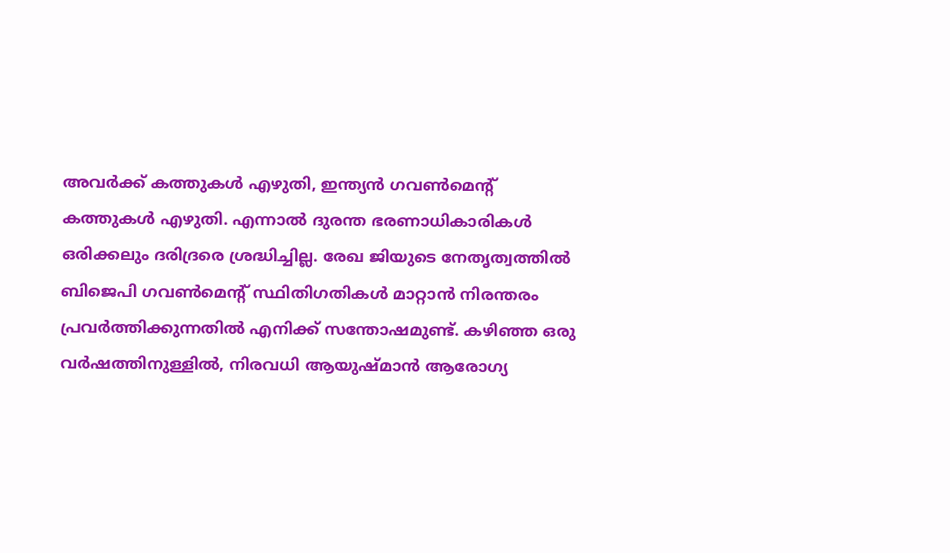അവർക്ക് കത്തുകൾ എഴുതി, ഇന്ത്യൻ ഗവൺമെൻ്റ് കത്തുകൾ എഴുതി. എന്നാൽ ദുരന്ത ഭരണാധികാരികൾ ഒരിക്കലും ദരിദ്രരെ ശ്രദ്ധിച്ചില്ല. രേഖ ജിയുടെ നേതൃത്വത്തിൽ ബിജെപി ഗവൺമെൻ്റ് സ്ഥിതിഗതികൾ മാറ്റാൻ നിരന്തരം പ്രവർത്തിക്കുന്നതിൽ എനിക്ക് സന്തോഷമുണ്ട്. കഴിഞ്ഞ ഒരു വർഷത്തിനുള്ളിൽ, നിരവധി ആയുഷ്മാൻ ആരോഗ്യ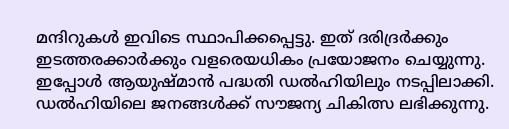മന്ദിറുകൾ ഇവിടെ സ്ഥാപിക്കപ്പെട്ടു. ഇത് ദരിദ്രർക്കും ഇടത്തരക്കാർക്കും വളരെയധികം പ്രയോജനം ചെയ്യുന്നു. ഇപ്പോൾ ആയുഷ്മാൻ പദ്ധതി ഡൽഹിയിലും നടപ്പിലാക്കി. ഡൽഹിയിലെ ജനങ്ങൾക്ക് സൗജന്യ ചികിത്സ ലഭിക്കുന്നു.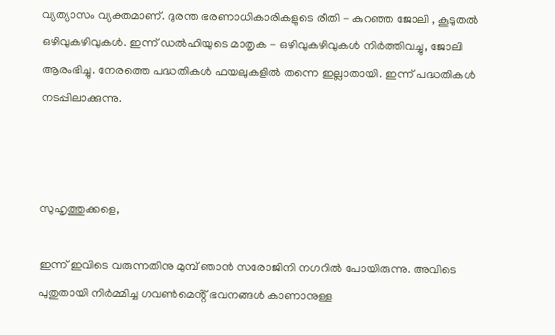വ്യത്യാസം വ്യക്തമാണ്. ദുരന്ത ഭരണാധികാരികളുടെ രീതി - കുറഞ്ഞ ജോലി , കൂടുതൽ ഒഴിവുകഴിവുകൾ. ഇന്ന് ഡൽഹിയുടെ മാതൃക - ഒഴിവുകഴിവുകൾ നിർത്തിവച്ചു, ജോലി ആരംഭിച്ചു. നേരത്തെ പദ്ധതികൾ ഫയലുകളിൽ തന്നെ ഇല്ലാതായി. ഇന്ന് പദ്ധതികൾ നടപ്പിലാക്കുന്നു.



സുഹൃത്തുക്കളെ,

ഇന്ന് ഇവിടെ വരുന്നതിനു മുമ്പ് ഞാൻ സരോജിനി നഗറിൽ പോയിരുന്നു. അവിടെ പുതുതായി നിർമ്മിച്ച ഗവൺമെൻ്റ് ഭവനങ്ങൾ കാണാനുള്ള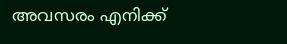അവസരം എനിക്ക്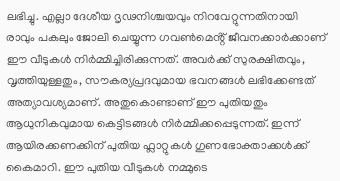ലഭിച്ചു. എല്ലാ ദേശീയ ദൃഢനിശ്ചയവും നിറവേറ്റുന്നതിനായി രാവും പകലും ജോലി ചെയ്യുന്ന ഗവൺമെൻ്റ് ജീവനക്കാർക്കാണ് ഈ വീടുകൾ നിർമ്മിച്ചിരിക്കുന്നത്. അവർക്ക് സുരക്ഷിതവും, വൃത്തിയുള്ളതും, സൗകര്യപ്രദവുമായ ഭവനങ്ങൾ ലഭിക്കേണ്ടത് അത്യാവശ്യമാണ്. അതുകൊണ്ടാണ് ഈ പുതിയതും ആധുനികവുമായ കെട്ടിടങ്ങൾ നിർമ്മിക്കപ്പെടുന്നത്. ഇന്ന് ആയിരക്കണക്കിന് പുതിയ ഫ്ലാറ്റുകൾ ഗുണഭോക്താക്കൾക്ക് കൈമാറി. ഈ പുതിയ വീടുകൾ നമ്മുടെ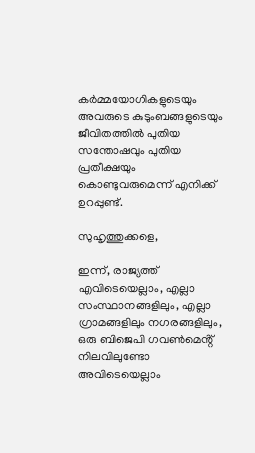കർമ്മയോഗികളുടെയും അവരുടെ കുടുംബങ്ങളുടെയും ജീവിതത്തിൽ പുതിയ സന്തോഷവും പുതിയ പ്രതീക്ഷയും കൊണ്ടുവരുമെന്ന് എനിക്ക് ഉറപ്പുണ്ട്.

സുഹൃത്തുക്കളെ,

ഇന്ന്, രാജ്യത്ത് എവിടെയെല്ലാം, എല്ലാ സംസ്ഥാനങ്ങളിലും, എല്ലാ ഗ്രാമങ്ങളിലും നഗരങ്ങളിലും, ഒരു ബിജെപി ഗവൺമെൻ്റ് നിലവിലുണ്ടോ അവിടെയെല്ലാം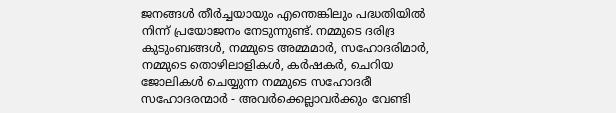ജനങ്ങൾ തീർച്ചയായും എന്തെങ്കിലും പദ്ധതിയിൽ നിന്ന് പ്രയോജനം നേടുന്നുണ്ട്. നമ്മുടെ ദരിദ്ര കുടുംബങ്ങൾ, നമ്മുടെ അമ്മമാർ, സഹോദരിമാർ, നമ്മുടെ തൊഴിലാളികൾ, കർഷകർ, ചെറിയ ജോലികൾ ചെയ്യുന്ന നമ്മുടെ സഹോദരീ സഹോദരന്മാർ - അവർക്കെല്ലാവർക്കും വേണ്ടി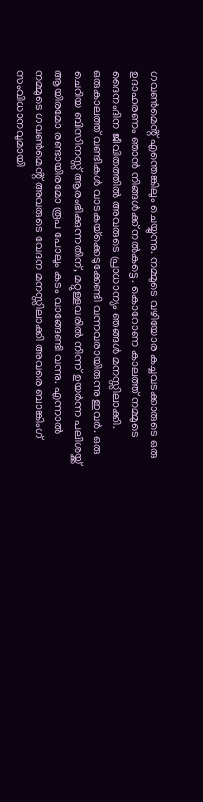ഗവൺമെൻ്റ് എന്തെങ്കിലും ചെയ്യുന്നു. നമ്മുടെ വഴിയോര കച്ചവടക്കാരുടെ ഒരു ഉദാഹരണം ഞാൻ നിങ്ങൾക്ക് നൽകട്ടെ. കൊറോണ കാലത്ത് നമ്മുടെ ദൈനംദിന ജീവിതത്തിൽ അവരുടെ പ്രാധാന്യം ഞങ്ങൾ മനസ്സിലാക്കി. ഒരുകാലത്ത് വണ്ടികൾ വാടകയ്‌ക്കെടുക്കേണ്ടി വന്നവരായിരുന്നു ഇവർ. ഒരു ചെറിയ ബിസിനസ്സ് ആരംഭിക്കുന്നതിന്, മറ്റുള്ളവരിൽ നിന്ന് ഉയർന്ന പലിശയ്ക്ക് ആയിരമോ രണ്ടായിരമോ രൂപ പോലും കടം വാങ്ങേണ്ടി വന്നു. എന്നാൽ നമ്മുടെ ഗവൺമെൻ്റ് അവരുടെ വേദന മനസ്സിലാക്കി അവരെ ബാങ്കിംഗ് സംവിധാനവുമായി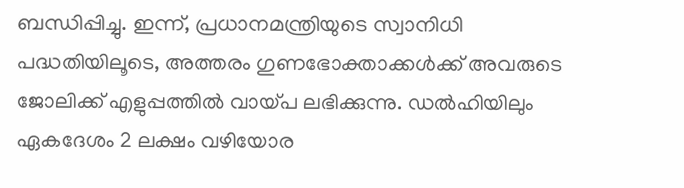ബന്ധിപ്പിച്ചു. ഇന്ന്, പ്രധാനമന്ത്രിയുടെ സ്വാനിധി പദ്ധതിയിലൂടെ, അത്തരം ഗുണഭോക്താക്കൾക്ക് അവരുടെ ജോലിക്ക് എളുപ്പത്തിൽ വായ്പ ലഭിക്കുന്നു. ഡൽഹിയിലും ഏകദേശം 2 ലക്ഷം വഴിയോര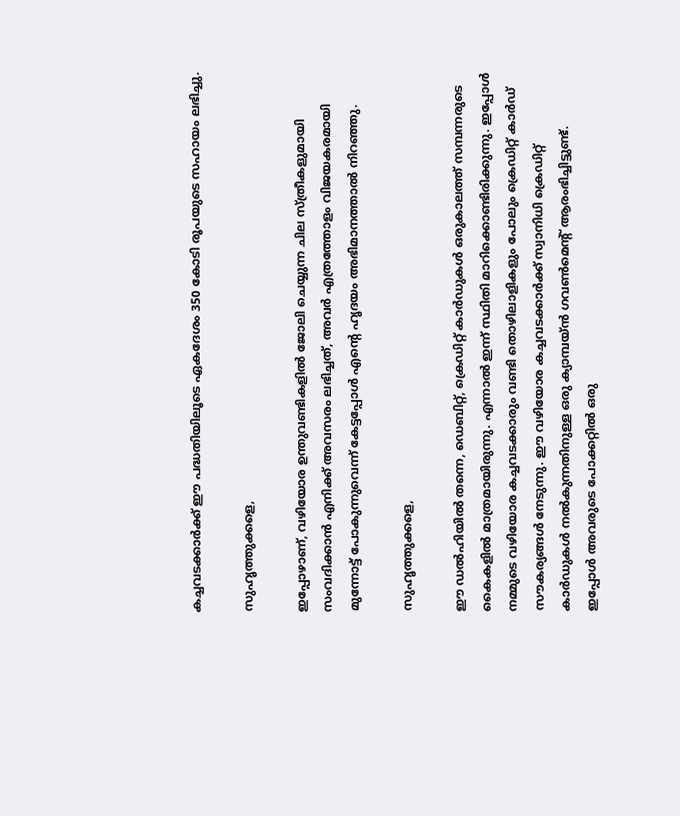കച്ചവടക്കാർക്ക് ഈ പദ്ധതിയിലൂടെ ഏകദേശം 350 കോടി രൂപയുടെ സഹായം ലഭിച്ചു.

സുഹൃത്തുക്കളെ,

ഇപ്പോഴാണ്, വഴിയോര ഉന്തുവണ്ടികളിൽ ജോലി ചെയ്യുന്ന ചില സ്ത്രീകളുമായി സംവദിക്കാൻ എനിക്ക് അവസരം ലഭിച്ചത്, അവർ എത്രത്തോളം വിജയകരമായി മുന്നോട്ട് പോകുന്നുവെന്ന് കേട്ടപ്പോൾ എന്റെ ഹൃദയം അഭിമാനത്താൽ നിറഞ്ഞു.

സുഹൃത്തുക്കളെ,

ഈ ഡൽഹിയിൽ തന്നെ, ഡെബിറ്റ്, ക്രെഡിറ്റ് കാർഡുകൾ ഒരുകാലത്ത് സമ്പന്നരുടെ കൈകളിൽ മാത്രമായിരുന്നു. എന്നാൽ ഇന്ന് സ്ഥിതി മാറിക്കൊണ്ടിരിക്കുന്നു. ഇപ്പോൾ നമ്മുടെ വഴിയോര കച്ചവടക്കാരും വണ്ടി തൊഴിലാളികളും പോലും ക്രെഡിറ്റ് കാർഡ് സൗകര്യങ്ങൾ നേടുന്നു. ഈ വഴിയോര കച്ചവടക്കാർക്ക് സ്വാനിധി ക്രെഡിറ്റ് കാർഡുകൾ നൽകുന്നതിനുള്ള ഒരു ക്യാമ്പയ്‌ൻ ഗവൺമെൻ്റ് ആരംഭിച്ചിട്ടുണ്ട്. ഇപ്പോൾ അവരുടെ പോക്കറ്റിൽ ഒരു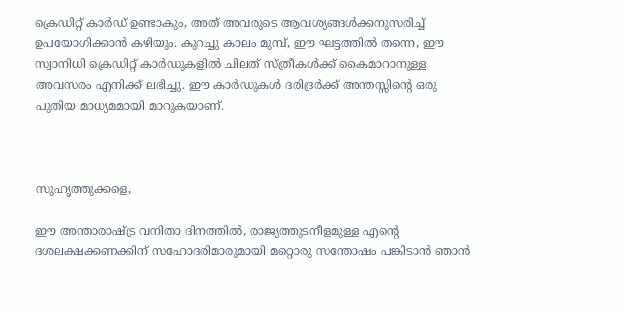ക്രെഡിറ്റ് കാർഡ് ഉണ്ടാകും, അത് അവരുടെ ആവശ്യങ്ങൾക്കനുസരിച്ച് ഉപയോഗിക്കാൻ കഴിയും. കുറച്ചു കാലം മുമ്പ്, ഈ ഘട്ടത്തിൽ തന്നെ, ഈ സ്വാനിധി ക്രെഡിറ്റ് കാർഡുകളിൽ ചിലത് സ്ത്രീകൾക്ക് കൈമാറാനുള്ള അവസരം എനിക്ക് ലഭിച്ചു. ഈ കാർഡുകൾ ദരിദ്രർക്ക് അന്തസ്സിന്റെ ഒരു പുതിയ മാധ്യമമായി മാറുകയാണ്.



സുഹൃത്തുക്കളെ,

ഈ അന്താരാഷ്ട്ര വനിതാ ദിനത്തിൽ, രാജ്യത്തുടനീളമുള്ള എന്റെ ദശലക്ഷക്കണക്കിന് സഹോദരിമാരുമായി മറ്റൊരു സന്തോഷം പങ്കിടാൻ ഞാൻ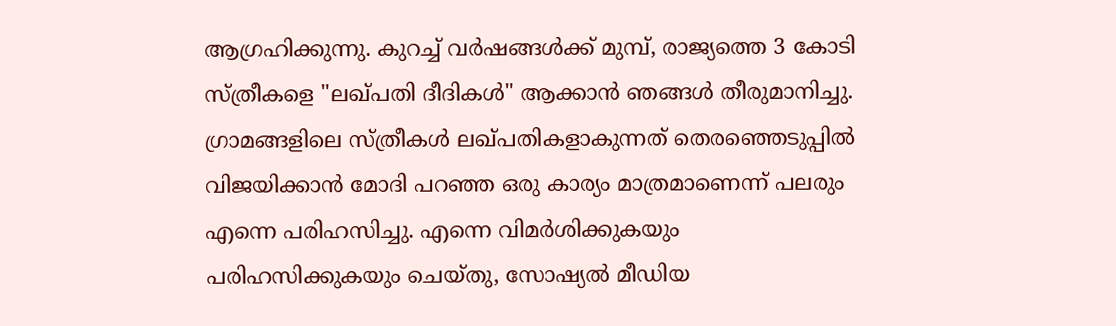ആഗ്രഹിക്കുന്നു. കുറച്ച് വർഷങ്ങൾക്ക് മുമ്പ്, രാജ്യത്തെ 3 കോടി സ്ത്രീകളെ "ലഖ്പതി ദീദികൾ" ആക്കാൻ ഞങ്ങൾ തീരുമാനിച്ചു. ഗ്രാമങ്ങളിലെ സ്ത്രീകൾ ലഖ്പതികളാകുന്നത് തെരഞ്ഞെടുപ്പിൽ വിജയിക്കാൻ മോദി പറഞ്ഞ ഒരു കാര്യം മാത്രമാണെന്ന് പലരും എന്നെ പരിഹസിച്ചു. എന്നെ വിമർശിക്കുകയും പരിഹസിക്കുകയും ചെയ്തു, സോഷ്യൽ മീഡിയ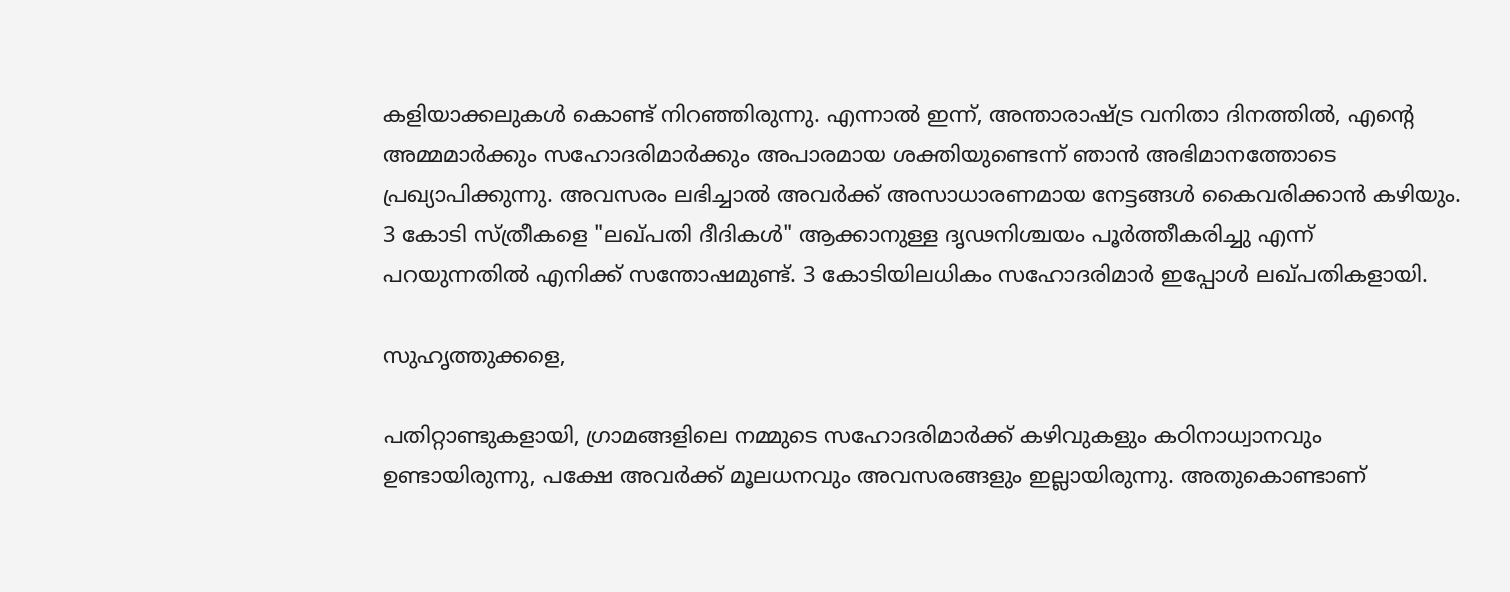കളിയാക്കലുകൾ കൊണ്ട് നിറഞ്ഞിരുന്നു. എന്നാൽ ഇന്ന്, അന്താരാഷ്ട്ര വനിതാ ദിനത്തിൽ, എന്റെ അമ്മമാർക്കും സഹോദരിമാർക്കും അപാരമായ ശക്തിയുണ്ടെന്ന് ഞാൻ അഭിമാനത്തോടെ പ്രഖ്യാപിക്കുന്നു. അവസരം ലഭിച്ചാൽ അവർക്ക് അസാധാരണമായ നേട്ടങ്ങൾ കൈവരിക്കാൻ കഴിയും. 3 കോടി സ്ത്രീകളെ "ലഖ്പതി ദീദികൾ" ആക്കാനുള്ള ദൃഢനിശ്ചയം പൂർത്തീകരിച്ചു എന്ന് പറയുന്നതിൽ എനിക്ക് സന്തോഷമുണ്ട്. 3 കോടിയിലധികം സഹോദരിമാർ ഇപ്പോൾ ലഖ്പതികളായി.

സുഹൃത്തുക്കളെ,

പതിറ്റാണ്ടുകളായി, ഗ്രാമങ്ങളിലെ നമ്മുടെ സഹോദരിമാർക്ക് കഴിവുകളും കഠിനാധ്വാനവും ഉണ്ടായിരുന്നു, പക്ഷേ അവർക്ക് മൂലധനവും അവസരങ്ങളും ഇല്ലായിരുന്നു. അതുകൊണ്ടാണ്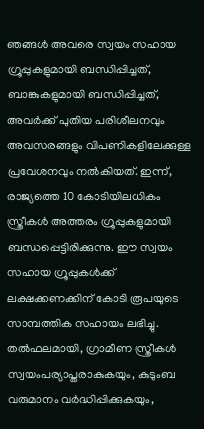ഞങ്ങൾ അവരെ സ്വയം സഹായ ഗ്രൂപ്പുകളുമായി ബന്ധിപ്പിച്ചത്, ബാങ്കുകളുമായി ബന്ധിപ്പിച്ചത്, അവർക്ക് പുതിയ പരിശീലനവും അവസരങ്ങളും വിപണികളിലേക്കുള്ള പ്രവേശനവും നൽകിയത്. ഇന്ന്, രാജ്യത്തെ 10 കോടിയിലധികം സ്ത്രീകൾ അത്തരം ഗ്രൂപ്പുകളുമായി ബന്ധപ്പെട്ടിരിക്കുന്നു. ഈ സ്വയം സഹായ ഗ്രൂപ്പുകൾക്ക് ലക്ഷക്കണക്കിന് കോടി രൂപയുടെ സാമ്പത്തിക സഹായം ലഭിച്ചു. തൽഫലമായി, ഗ്രാമീണ സ്ത്രീകൾ സ്വയംപര്യാപ്തരാകുകയും, കുടുംബ വരുമാനം വർദ്ധിപ്പിക്കുകയും,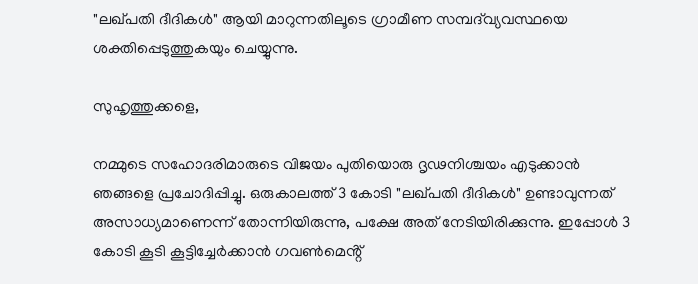"ലഖ്പതി ദീദികൾ" ആയി മാറുന്നതിലൂടെ ഗ്രാമീണ സമ്പദ്‌വ്യവസ്ഥയെ ശക്തിപ്പെടുത്തുകയും ചെയ്യുന്നു.

സുഹൃത്തുക്കളെ,

നമ്മുടെ സഹോദരിമാരുടെ വിജയം പുതിയൊരു ദൃഢനിശ്ചയം എടുക്കാൻ ഞങ്ങളെ പ്രചോദിപ്പിച്ചു. ഒരുകാലത്ത് 3 കോടി "ലഖ്പതി ദീദികൾ" ഉണ്ടാവുന്നത് അസാധ്യമാണെന്ന് തോന്നിയിരുന്നു, പക്ഷേ അത് നേടിയിരിക്കുന്നു. ഇപ്പോൾ 3 കോടി കൂടി കൂട്ടിച്ചേർക്കാൻ ഗവൺമെൻ്റ്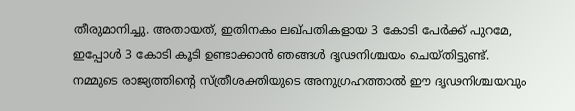തീരുമാനിച്ചു. അതായത്, ഇതിനകം ലഖ്പതികളായ 3 കോടി പേർക്ക് പുറമേ, ഇപ്പോൾ 3 കോടി കൂടി ഉണ്ടാക്കാൻ ഞങ്ങൾ ദൃഢനിശ്ചയം ചെയ്തിട്ടുണ്ട്. നമ്മുടെ രാജ്യത്തിന്റെ സ്ത്രീശക്തിയുടെ അനുഗ്രഹത്താൽ ഈ ദൃഢനിശ്ചയവും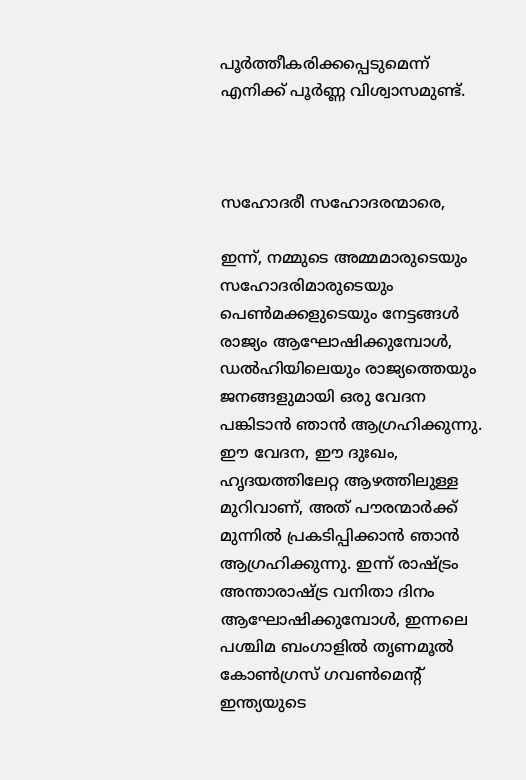പൂർത്തീകരിക്കപ്പെടുമെന്ന് എനിക്ക് പൂർണ്ണ വിശ്വാസമുണ്ട്.



സഹോദരീ സഹോദരന്മാരെ,

ഇന്ന്, നമ്മുടെ അമ്മമാരുടെയും സഹോദരിമാരുടെയും പെൺമക്കളുടെയും നേട്ടങ്ങൾ രാജ്യം ആഘോഷിക്കുമ്പോൾ, ഡൽഹിയിലെയും രാജ്യത്തെയും ജനങ്ങളുമായി ഒരു വേദന പങ്കിടാൻ ഞാൻ ആഗ്രഹിക്കുന്നു. ഈ വേദന, ഈ ദുഃഖം, ഹൃദയത്തിലേറ്റ ആഴത്തിലുള്ള മുറിവാണ്, അത് പൗരന്മാർക്ക് മുന്നിൽ പ്രകടിപ്പിക്കാൻ ഞാൻ ആഗ്രഹിക്കുന്നു. ഇന്ന് രാഷ്ട്രം അന്താരാഷ്ട്ര വനിതാ ദിനം ആഘോഷിക്കുമ്പോൾ, ഇന്നലെ പശ്ചിമ ബംഗാളിൽ തൃണമൂൽ കോൺഗ്രസ് ഗവൺമെൻ്റ് ഇന്ത്യയുടെ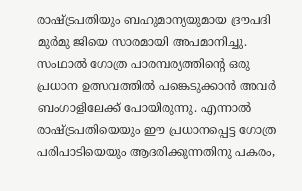രാഷ്ട്രപതിയും ബഹുമാന്യയുമായ ദ്രൗപദി മുർമു ജിയെ സാരമായി അപമാനിച്ചു. സംഥാൽ ഗോത്ര പാരമ്പര്യത്തിന്റെ ഒരു പ്രധാന ഉത്സവത്തിൽ പങ്കെടുക്കാൻ അവർ ബംഗാളിലേക്ക് പോയിരുന്നു. എന്നാൽ  രാഷ്ട്രപതിയെയും ഈ പ്രധാനപ്പെട്ട ഗോത്ര പരിപാടിയെയും ആദരിക്കുന്നതിനു പകരം,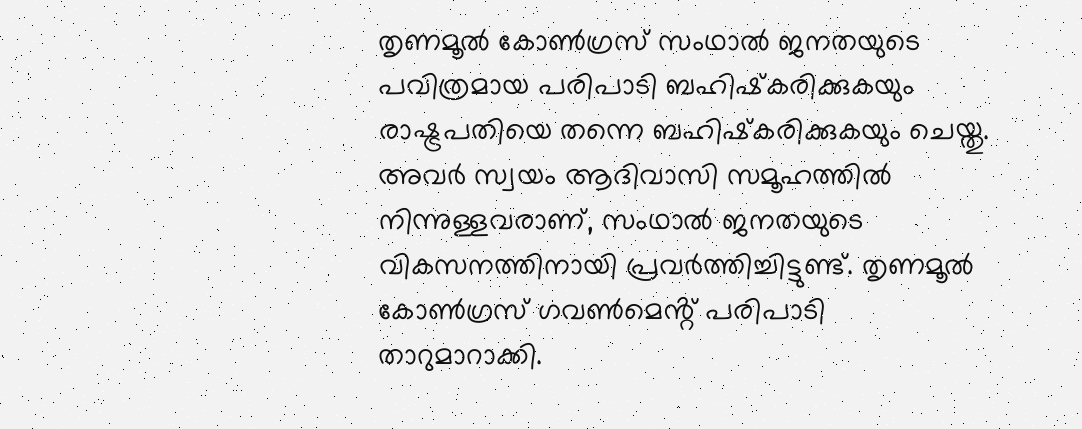തൃണമൂൽ കോൺഗ്രസ് സംഥാൽ ജനതയുടെ പവിത്രമായ പരിപാടി ബഹിഷ്‌കരിക്കുകയും രാഷ്ട്രപതിയെ തന്നെ ബഹിഷ്‌കരിക്കുകയും ചെയ്തു. അവർ സ്വയം ആദിവാസി സമൂഹത്തിൽ നിന്നുള്ളവരാണ്, സംഥാൽ ജനതയുടെ വികസനത്തിനായി പ്രവർത്തിച്ചിട്ടുണ്ട്. തൃണമൂൽ കോൺഗ്രസ് ഗവൺമെൻ്റ് പരിപാടി താറുമാറാക്കി.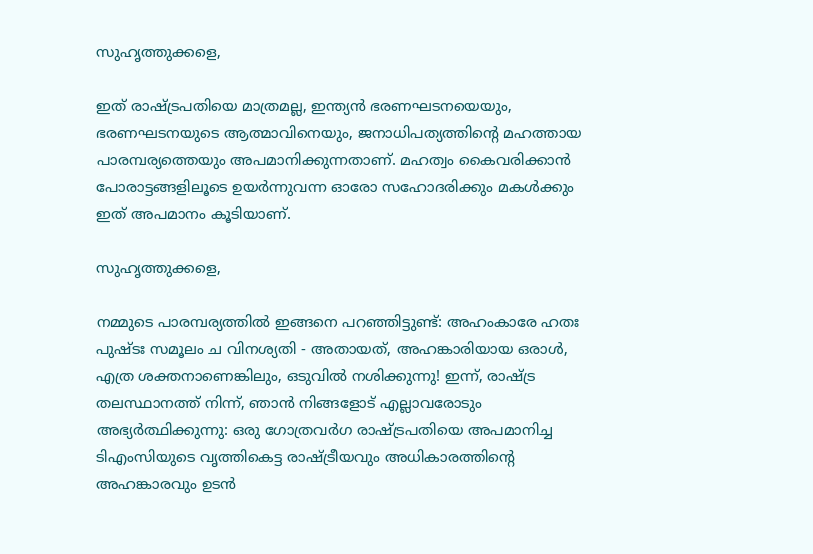സുഹൃത്തുക്കളെ,

ഇത് രാഷ്ട്രപതിയെ മാത്രമല്ല, ഇന്ത്യൻ ഭരണഘടനയെയും, ഭരണഘടനയുടെ ആത്മാവിനെയും, ജനാധിപത്യത്തിന്റെ മഹത്തായ പാരമ്പര്യത്തെയും അപമാനിക്കുന്നതാണ്. മഹത്വം കൈവരിക്കാൻ പോരാട്ടങ്ങളിലൂടെ ഉയർന്നുവന്ന ഓരോ സഹോദരിക്കും മകൾക്കും ഇത് അപമാനം കൂടിയാണ്.

സുഹൃത്തുക്കളെ,

നമ്മുടെ പാരമ്പര്യത്തിൽ ഇങ്ങനെ പറഞ്ഞിട്ടുണ്ട്: അഹംകാരേ ഹതഃ പുഷ്ടഃ സമൂലം ച വിനശ്യതി - അതായത്, അഹങ്കാരിയായ ഒരാൾ, എത്ര ശക്തനാണെങ്കിലും, ഒടുവിൽ നശിക്കുന്നു! ഇന്ന്, രാഷ്ട്ര തലസ്ഥാനത്ത് നിന്ന്, ഞാൻ നിങ്ങളോട് എല്ലാവരോടും അഭ്യർത്ഥിക്കുന്നു: ഒരു ഗോത്രവർഗ രാഷ്ട്രപതിയെ അപമാനിച്ച ടിഎംസിയുടെ വൃത്തികെട്ട രാഷ്ട്രീയവും അധികാരത്തിന്റെ അഹങ്കാരവും ഉടൻ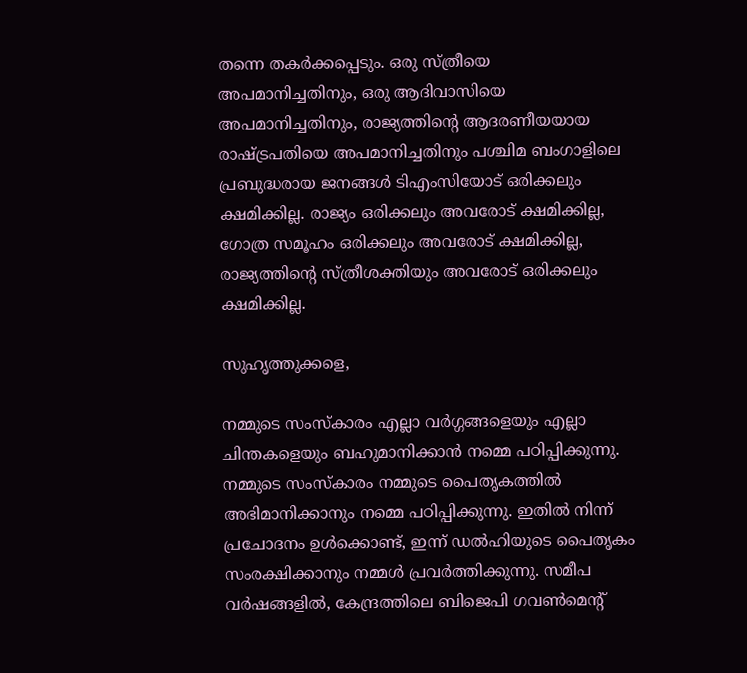തന്നെ തകർക്കപ്പെടും. ഒരു സ്ത്രീയെ അപമാനിച്ചതിനും, ഒരു ആദിവാസിയെ അപമാനിച്ചതിനും, രാജ്യത്തിന്റെ ആദരണീയയായ രാഷ്ട്രപതിയെ അപമാനിച്ചതിനും പശ്ചിമ ബംഗാളിലെ പ്രബുദ്ധരായ ജനങ്ങൾ ടിഎംസിയോട് ഒരിക്കലും ക്ഷമിക്കില്ല. രാജ്യം ഒരിക്കലും അവരോട് ക്ഷമിക്കില്ല, ഗോത്ര സമൂഹം ഒരിക്കലും അവരോട് ക്ഷമിക്കില്ല, രാജ്യത്തിന്റെ സ്ത്രീശക്തിയും അവരോട് ഒരിക്കലും ക്ഷമിക്കില്ല.

സുഹൃത്തുക്കളെ,

നമ്മുടെ സംസ്കാരം എല്ലാ വർഗ്ഗങ്ങളെയും എല്ലാ ചിന്തകളെയും ബഹുമാനിക്കാൻ നമ്മെ പഠിപ്പിക്കുന്നു. നമ്മുടെ സംസ്കാരം നമ്മുടെ പൈതൃകത്തിൽ അഭിമാനിക്കാനും നമ്മെ പഠിപ്പിക്കുന്നു. ഇതിൽ നിന്ന് പ്രചോദനം ഉൾക്കൊണ്ട്, ഇന്ന് ഡൽഹിയുടെ പൈതൃകം സംരക്ഷിക്കാനും നമ്മൾ പ്രവർത്തിക്കുന്നു. സമീപ വർഷങ്ങളിൽ, കേന്ദ്രത്തിലെ ബിജെപി ഗവൺമെൻ്റ്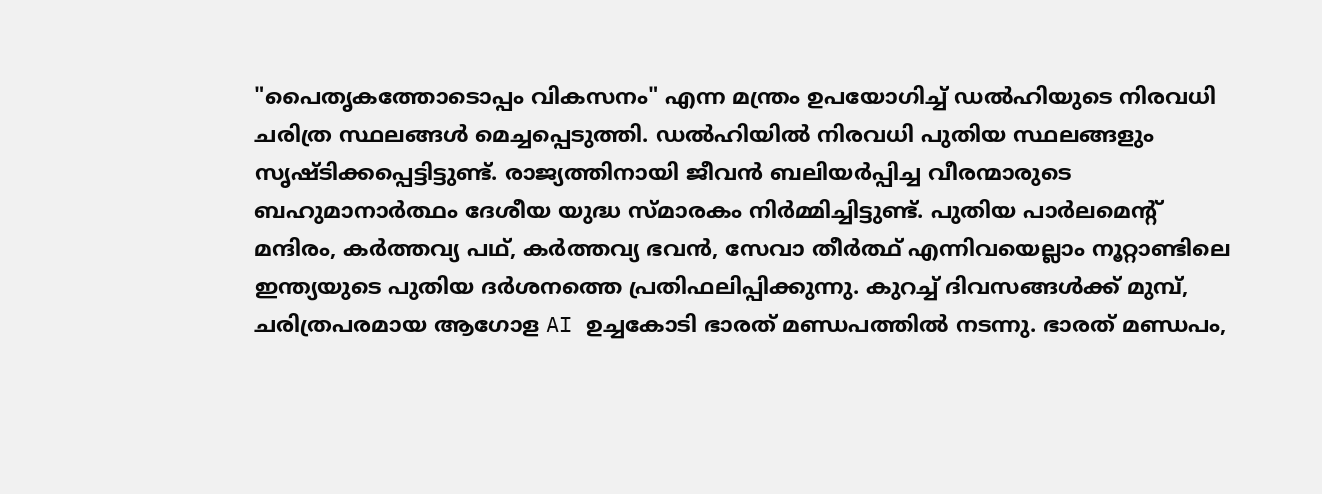"പൈതൃകത്തോടൊപ്പം വികസനം" എന്ന മന്ത്രം ഉപയോഗിച്ച് ഡൽഹിയുടെ നിരവധി ചരിത്ര സ്ഥലങ്ങൾ മെച്ചപ്പെടുത്തി. ഡൽഹിയിൽ നിരവധി പുതിയ സ്ഥലങ്ങളും സൃഷ്ടിക്കപ്പെട്ടിട്ടുണ്ട്. രാജ്യത്തിനായി ജീവൻ ബലിയർപ്പിച്ച വീരന്മാരുടെ ബഹുമാനാർത്ഥം ദേശീയ യുദ്ധ സ്മാരകം നിർമ്മിച്ചിട്ടുണ്ട്. പുതിയ പാർലമെന്റ് മന്ദിരം, കർത്തവ്യ പഥ്, കർത്തവ്യ ഭവൻ, സേവാ തീർത്ഥ് എന്നിവയെല്ലാം നൂറ്റാണ്ടിലെ ഇന്ത്യയുടെ പുതിയ ദർശനത്തെ പ്രതിഫലിപ്പിക്കുന്നു. കുറച്ച് ദിവസങ്ങൾക്ക് മുമ്പ്, ചരിത്രപരമായ ആഗോള AI ഉച്ചകോടി ഭാരത് മണ്ഡപത്തിൽ നടന്നു. ഭാരത് മണ്ഡപം,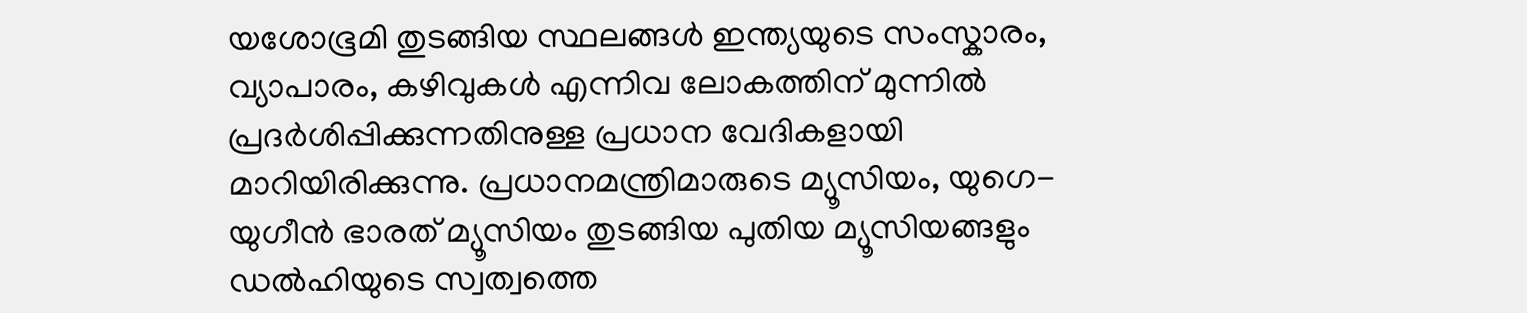യശോഭൂമി തുടങ്ങിയ സ്ഥലങ്ങൾ ഇന്ത്യയുടെ സംസ്കാരം, വ്യാപാരം, കഴിവുകൾ എന്നിവ ലോകത്തിന് മുന്നിൽ പ്രദർശിപ്പിക്കുന്നതിനുള്ള പ്രധാന വേദികളായി മാറിയിരിക്കുന്നു. പ്രധാനമന്ത്രിമാരുടെ മ്യൂസിയം, യുഗെ-യുഗീൻ ഭാരത് മ്യൂസിയം തുടങ്ങിയ പുതിയ മ്യൂസിയങ്ങളും ഡൽഹിയുടെ സ്വത്വത്തെ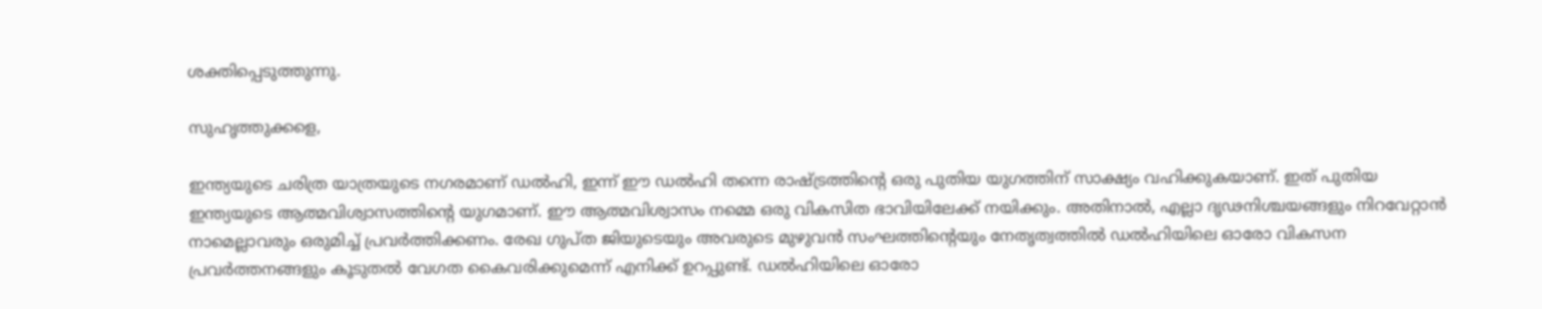ശക്തിപ്പെടുത്തുന്നു.

സുഹൃത്തുക്കളെ,

ഇന്ത്യയുടെ ചരിത്ര യാത്രയുടെ നഗരമാണ് ഡൽഹി, ഇന്ന് ഈ ഡൽഹി തന്നെ രാഷ്ട്രത്തിൻ്റെ ഒരു പുതിയ യുഗത്തിന് സാക്ഷ്യം വഹിക്കുകയാണ്. ഇത് പുതിയ ഇന്ത്യയുടെ ആത്മവിശ്വാസത്തിന്റെ യുഗമാണ്. ഈ ആത്മവിശ്വാസം നമ്മെ ഒരു വികസിത ഭാവിയിലേക്ക് നയിക്കും. അതിനാൽ, എല്ലാ ദൃഢനിശ്ചയങ്ങളും നിറവേറ്റാൻ നാമെല്ലാവരും ഒരുമിച്ച് പ്രവർത്തിക്കണം. രേഖ ഗുപ്ത ജിയുടെയും അവരുടെ മുഴുവൻ സംഘത്തിന്റെയും നേതൃത്വത്തിൽ ഡൽഹിയിലെ ഓരോ വികസന പ്രവർത്തനങ്ങളും കൂടുതൽ വേഗത കൈവരിക്കുമെന്ന് എനിക്ക് ഉറപ്പുണ്ട്. ഡൽഹിയിലെ ഓരോ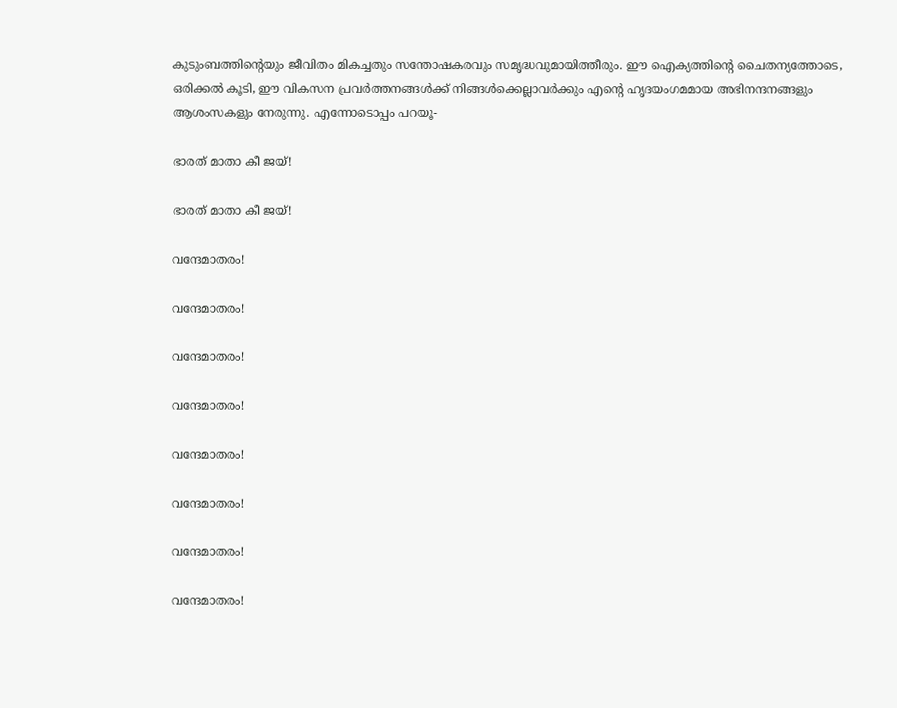കുടുംബത്തിന്റെയും ജീവിതം മികച്ചതും സന്തോഷകരവും സമൃദ്ധവുമായിത്തീരും. ഈ ഐക്യത്തിന്റെ ചൈതന്യത്തോടെ, ഒരിക്കൽ കൂടി, ഈ വികസന പ്രവർത്തനങ്ങൾക്ക് നിങ്ങൾക്കെല്ലാവർക്കും എന്റെ ഹൃദയംഗമമായ അഭിനന്ദനങ്ങളും ആശംസകളും നേരുന്നു. എന്നോടൊപ്പം പറയൂ-

ഭാരത് മാതാ കീ ജയ്!

ഭാരത് മാതാ കീ ജയ്!

വന്ദേമാതരം!

വന്ദേമാതരം!

വന്ദേമാതരം!

വന്ദേമാതരം!

വന്ദേമാതരം!

വന്ദേമാതരം!

വന്ദേമാതരം!

വന്ദേമാതരം!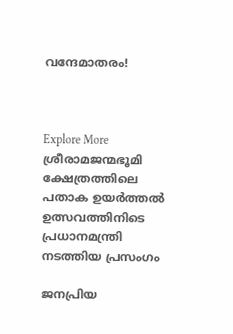വന്ദേമാതരം!



Explore More
ശ്രീരാമജന്മഭൂമി ക്ഷേത്രത്തിലെ പതാക ഉയർത്തൽ ഉത്സവത്തിനിടെ പ്രധാനമന്ത്രി നടത്തിയ പ്രസംഗം

ജനപ്രിയ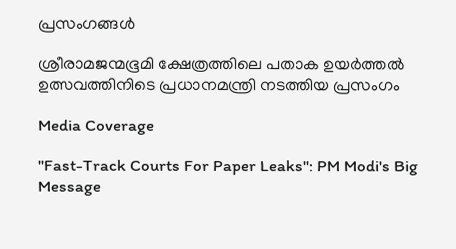പ്രസംഗങ്ങൾ

ശ്രീരാമജന്മഭൂമി ക്ഷേത്രത്തിലെ പതാക ഉയർത്തൽ ഉത്സവത്തിനിടെ പ്രധാനമന്ത്രി നടത്തിയ പ്രസംഗം

Media Coverage

"Fast-Track Courts For Paper Leaks": PM Modi's Big Message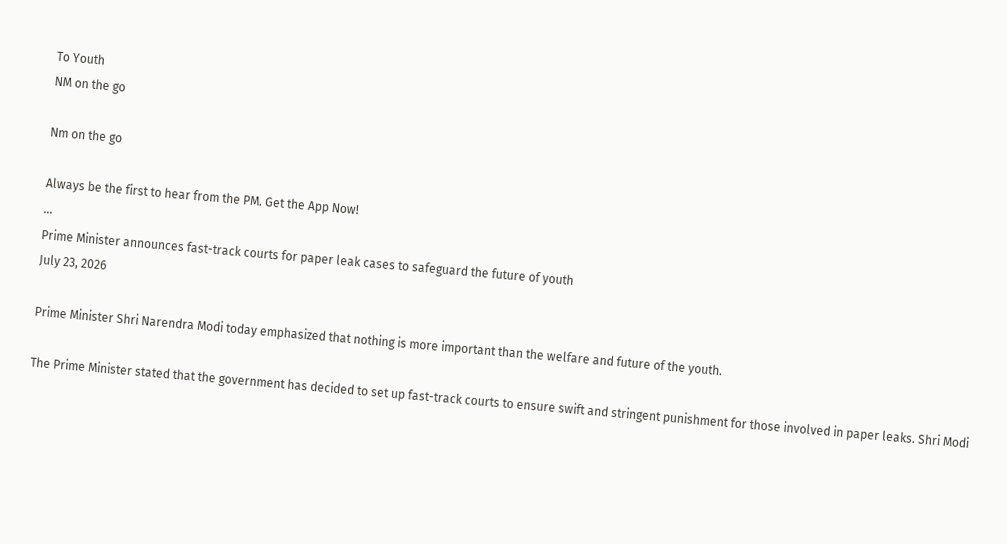To Youth
NM on the go

Nm on the go

Always be the first to hear from the PM. Get the App Now!
...
Prime Minister announces fast-track courts for paper leak cases to safeguard the future of youth
July 23, 2026

Prime Minister Shri Narendra Modi today emphasized that nothing is more important than the welfare and future of the youth.

The Prime Minister stated that the government has decided to set up fast-track courts to ensure swift and stringent punishment for those involved in paper leaks. Shri Modi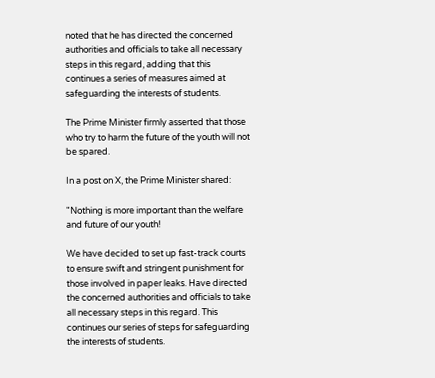noted that he has directed the concerned authorities and officials to take all necessary steps in this regard, adding that this continues a series of measures aimed at safeguarding the interests of students.

The Prime Minister firmly asserted that those who try to harm the future of the youth will not be spared.

In a post on X, the Prime Minister shared:

"Nothing is more important than the welfare and future of our youth!

We have decided to set up fast-track courts to ensure swift and stringent punishment for those involved in paper leaks. Have directed the concerned authorities and officials to take all necessary steps in this regard. This continues our series of steps for safeguarding the interests of students.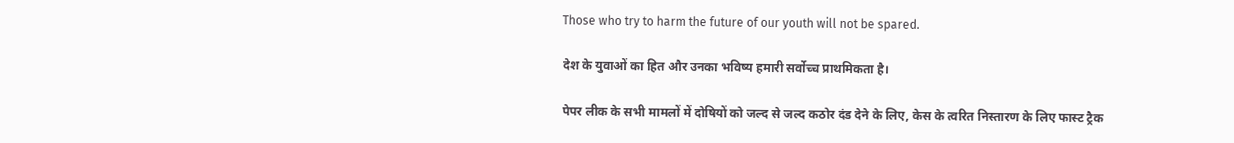Those who try to harm the future of our youth will not be spared.

देश के युवाओं का हित और उनका भविष्य हमारी सर्वोच्च प्राथमिकता है।

पेपर लीक के सभी मामलों में दोषियों को जल्द से जल्द कठोर दंड देने के लिए, केस के त्वरित निस्तारण के लिए फास्ट ट्रैक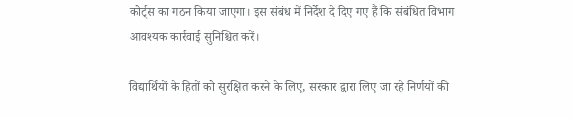कोर्ट्स का गठन किया जाएगा। इस संबंध में निर्देश दे दिए गए हैं कि संबंधित विभाग आवश्यक कार्रवाई सुनिश्चित करें।

विद्यार्थियों के हितों को सुरक्षित करने के लिए, सरकार द्वारा लिए जा रहे निर्णयों की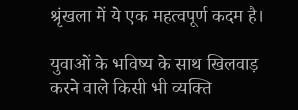श्रृंखला में ये एक महत्वपूर्ण कदम है।

युवाओं के भविष्य के साथ खिलवाड़ करने वाले किसी भी व्यक्ति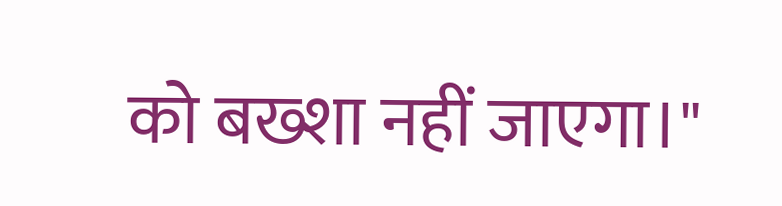को बख्शा नहीं जाएगा।"